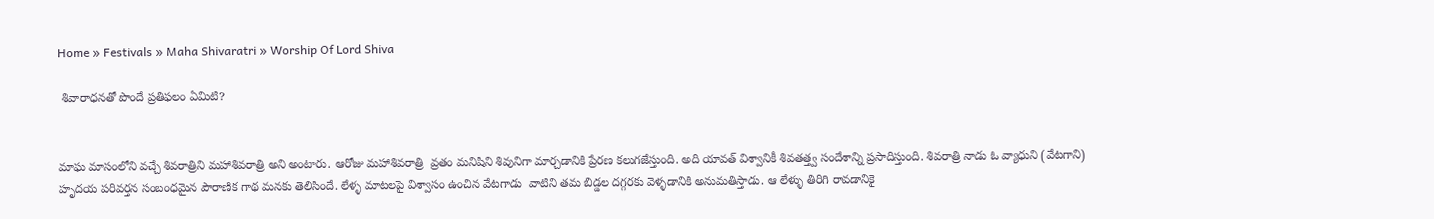Home » Festivals » Maha Shivaratri » Worship Of Lord Shiva

 శివారాధనతో పొందే ప్రతిఫలం ఏమిటి?


మాఘ మాసంలోని వచ్చే శివరాత్రిని మహాశివరాత్రి అని అంటారు. ఆరోజు మహాశివరాత్రి  వ్రతం మనిషిని శివునిగా మార్చడానికి ప్రేరణ కలుగజేస్తుంది. అది యావత్ విశ్వానికీ శివతత్త్వ సందేశాన్ని ప్రసాదిస్తుంది. శివరాత్రి నాడు ఓ వ్యాధుని (వేటగాని) హృదయ పరివర్తన సంబంధమైన పౌరాణిక గాథ మనకు తెలిసిందే. లేళ్ళ మాటలపై విశ్వాసం ఉంచిన వేటగాడు  వాటిని తమ బిడ్డల దగ్గరకు వెళ్ళడానికి అనుమతిస్తాడు. ఆ లేళ్ళు తిరిగి రావడానికై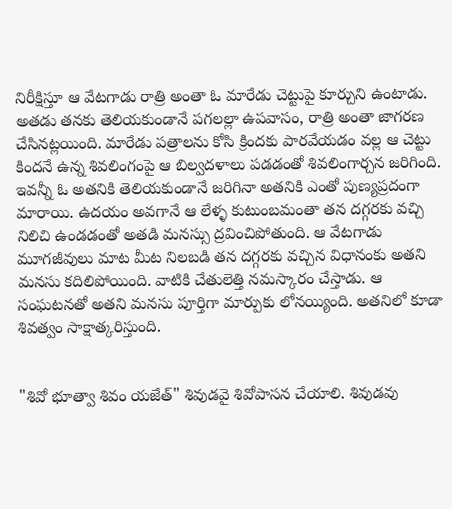నిరీక్షిస్తూ ఆ వేటగాడు రాత్రి అంతా ఓ మారేడు చెట్టుపై కూర్చుని ఉంటాడు. అతడు తనకు తెలియకుండానే పగలల్లా ఉపవాసం, రాత్రి అంతా జాగరణ చేసినట్లయింది. మారేడు పత్రాలను కోసి క్రిందకు పారవేయడం వల్ల ఆ చెట్టు కిందనే ఉన్న శివలింగంపై ఆ బిల్వదళాలు పడడంతో శివలింగార్చన జరిగింది. ఇవన్నీ ఓ అతనికి తెలియకుండానే జరిగినా అతనికి ఎంతో పుణ్యప్రదంగా మారాయి. ఉదయం అవగానే ఆ లేళ్ళ కుటుంబమంతా తన దగ్గరకు వచ్చి నిలిచి ఉండడంతో అతడి మనస్సు ద్రవించిపోతుంది. ఆ వేటగాడు మూగజీవులు మాట మీట నిలబడి తన దగ్గరకు వచ్చిన విధానంకు అతని మనసు కదిలిపోయింది. వాటికి చేతులెత్తి నమస్కారం చేస్తాడు. ఆ సంఘటనతో అతని మనసు పూర్తిగా మార్పుకు లోనయ్యింది. అతనిలో కూడా శివత్వం సాక్షాత్కరిస్తుంది.


"శివో భూత్వా శివం యజేత్" శివుడవై శివోపాసన చేయాలి. శివుడవు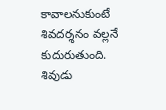కావాలనుకుంటే శివదర్శనం వల్లనే కుదురుతుంది. శివుడు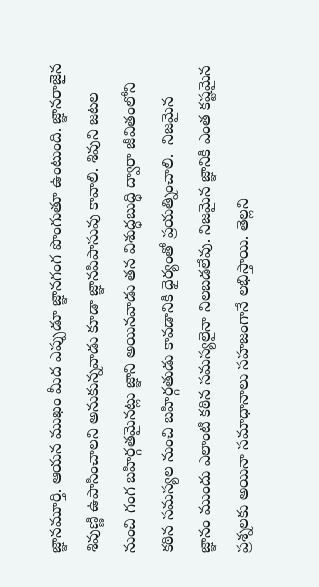జ్ఞానమూర్తి. ఆయన ముఖం మీద ఎప్పుడూ జ్ఞానగంగ పొంగుతూ ఉంటుంది. జ్ఞానరాజైన శివుణ్ణి ఉపాసించాలని అనుకున్నవాడు కూడా జ్ఞానపిపాసువు కావాలి. శివుని జటల నుంచి గంగ బహిర్గతమైనట్లు జ్ఞాని అయినవాడు తన విశుద్ధబుద్ధి ద్వారా జీవితంలోని కఠిన సమస్యల నుంచి బహిర్గతుడు కావడానికి ధైర్యంతో ప్రయత్నించాలి.  నిజమైన జ్ఞానం ముందు ఎలాంటి కఠిన సమస్యలైనా నిలబడలేవు. నిజమైన జ్ఞానికి ఎంత కష్టమైన ప్రశ్నలకు అయినా సమాధానాలు సహజంగానే లభిస్తాయి. తెల్లని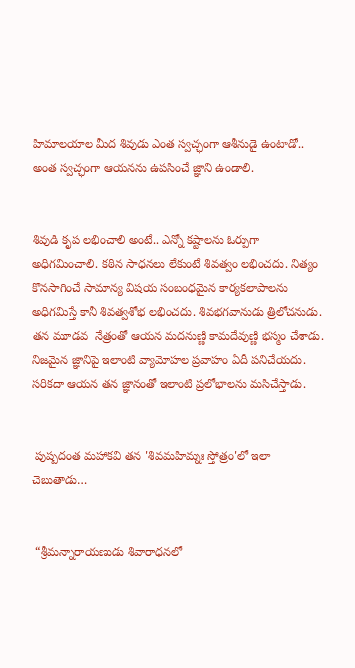హిమాలయాల మీద శివుడు ఎంత స్వచ్ఛంగా ఆశీనుడై ఉంటాడో.. అంత స్వచ్ఛంగా ఆయనను ఉపసించే జ్ఞాని ఉండాలి.


శివుడి కృప లభించాలి అంటే.. ఎన్నో కష్టాలను ఓర్పుగా అధిగమించాలి. కఠిన సాధనలు లేకుంటే శివత్వం లభించదు. నిత్యం కొనసాగించే సామాన్య విషయ సంబంధమైన కార్యకలాపాలను అధిగమిస్తే కానీ శివత్వశోభ లభించదు. శివభగవానుడు త్రిలోచనుడు. తన మూడవ  నేత్రంతో ఆయన మదనుణ్ణి కామదేవుణ్ణి భస్మం చేశాడు. నిజమైన జ్ఞానిపై ఇలాంటి వ్యామోహల ప్రవాహం ఏదీ పనిచేయదు. సరికదా ఆయన తన జ్ఞానంతో ఇలాంటి ప్రలోభాలను మసిచేస్తాడు.


 పుష్పదంత మహాకవి తన 'శివమహిమ్నః స్తోత్రం'లో ఇలా చెబుతాడు…


 “శ్రీమన్నారాయణుడు శివారాధనలో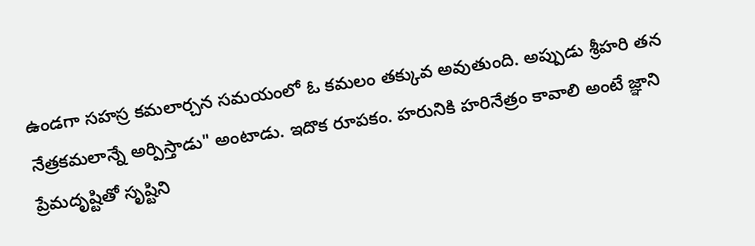ఉండగా సహస్ర కమలార్చన సమయంలో ఓ కమలం తక్కువ అవుతుంది. అప్పుడు శ్రీహరి తన నేత్రకమలాన్నే అర్పిస్తాడు" అంటాడు. ఇదొక రూపకం. హరునికి హరినేత్రం కావాలి అంటే జ్ఞాని ప్రేమదృష్టితో సృష్టిని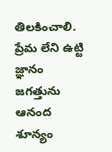తిలకించాలి. ప్రేమ లేని ఉట్టి జ్ఞానం జగత్తును ఆనంద శూన్యం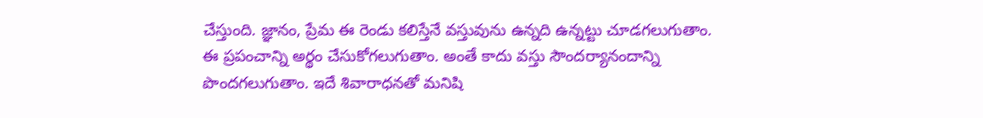చేస్తుంది. జ్ఞానం, ప్రేమ ఈ రెండు కలిస్తేనే వస్తువును ఉన్నది ఉన్నట్టు చూడగలుగుతాం. ఈ ప్రపంచాన్ని అర్థం చేసుకోగలుగుతాం. అంతే కాదు వస్తు సౌందర్యానందాన్ని పొందగలుగుతాం. ఇదే శివారాధనతో మనిషి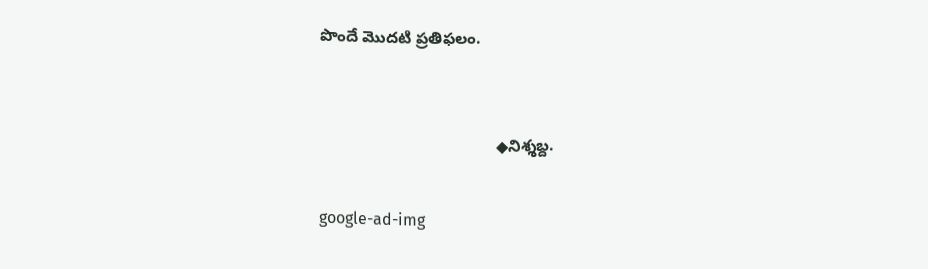పొందే మొదటి ప్రతిఫలం.


                                       ◆నిశ్శబ్ద.

google-ad-img